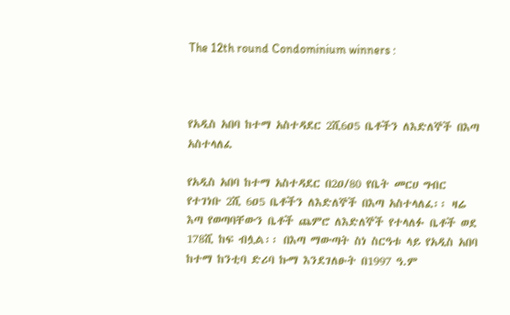The 12th round Condominium winners :



የአዲስ አበባ ከተማ አስተዳደር 2ሺ6ዐ5 ቤቶችን ለእድለኞች በእጣ አስተላለፈ

የአዲስ አበባ ከተማ አስተዳደር በ2ዐ/80 የቤት መርሀ ግብር የተገነቡ 2ሺ 6ዐ5 ቤቶችን ለእድለኞች በእጣ አስተላለፈ፡፡ ዛሬ እጣ የወጣባቸውን ቤቶች ጨምሮ ለእድለኞች የተላለፉ ቤቶች ወደ 178ሺ ከፍ ብሏል፡፡ በእጣ ማውጣት ስነ ስርዓቱ ላይ የአዲስ አበባ ከተማ ከንቲባ ድሪባ ኩማ እንደገለፁት በ1997 ዓ.ም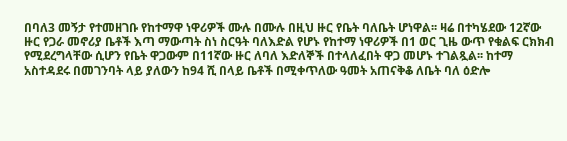በባለ3 መኝታ የተመዘገቡ የከተማዋ ነዋሪዎች ሙሉ በሙሉ በዚህ ዙር የቤት ባለቤት ሆነዋል፡፡ ዛሬ በተካሄደው 12ኛው ዙር የጋራ መኖሪያ ቤቶች እጣ ማውጣት ስነ ስርዓት ባለእድል የሆኑ የከተማ ነዋሪዎች በ1 ወር ጊዜ ውጥ የቁልፍ ርክክብ የሚደረግላቸው ሲሆን የቤት ዋጋውም በ11ኛው ዙር ለባለ እድለኞች በተላለፈበት ዋጋ መሆኑ ተገልጿል፡፡ ከተማ አስተዳደሩ በመገንባት ላይ ያለውን ከ94 ሺ በላይ ቤቶች በሚቀጥለው ዓመት አጠናቅቆ ለቤት ባለ ዕድሎ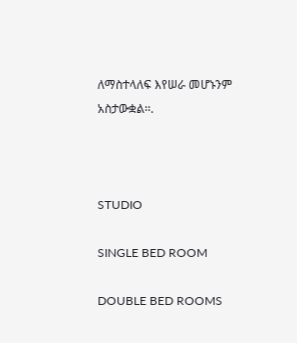ለማስተላለፍ እየሠራ መሆኑንም አስታውቋል፡፡.



STUDIO

SINGLE BED ROOM

DOUBLE BED ROOMS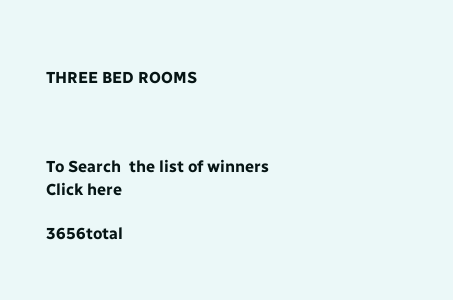THREE BED ROOMS



To Search  the list of winners Click here

3656total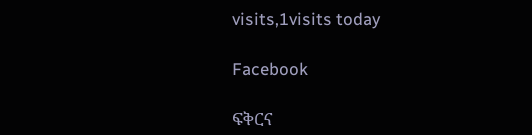visits,1visits today

Facebook

ፍቅርና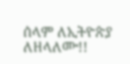ሰላም ለኢትዮጵያ ለዘላለሙ!!